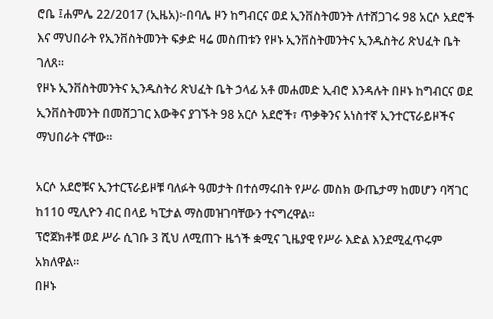ሮቤ ፤ሐምሌ 22/2017 (ኢዜአ)፦በባሌ ዞን ከግብርና ወደ ኢንቨስትመንት ለተሸጋገሩ 98 አርሶ አደሮች እና ማህበራት የኢንቨስትመንት ፍቃድ ዛሬ መስጠቱን የዞኑ ኢንቨስትመንትና ኢንዱስትሪ ጽህፈት ቤት ገለጸ።
የዞኑ ኢንቨስትመንትና ኢንዱስትሪ ጽህፈት ቤት ኃላፊ አቶ መሐመድ ኢብሮ እንዳሉት በዞኑ ከግብርና ወደ ኢንቨስትመንት በመሸጋገር እውቅና ያገኙት 98 አርሶ አደሮች፣ ጥቃቅንና አነስተኛ ኢንተርፕራይዞችና ማህበራት ናቸው።

አርሶ አደሮቹና ኢንተርፕራይዞቹ ባለፉት ዓመታት በተሰማሩበት የሥራ መስክ ውጤታማ ከመሆን ባሻገር ከ110 ሚሊዮን ብር በላይ ካፒታል ማስመዝገባቸውን ተናግረዋል።
ፕሮጀክቶቹ ወደ ሥራ ሲገቡ 3 ሺህ ለሚጠጉ ዜጎች ቋሚና ጊዜያዊ የሥራ እድል እንደሚፈጥሩም አክለዋል።
በዞኑ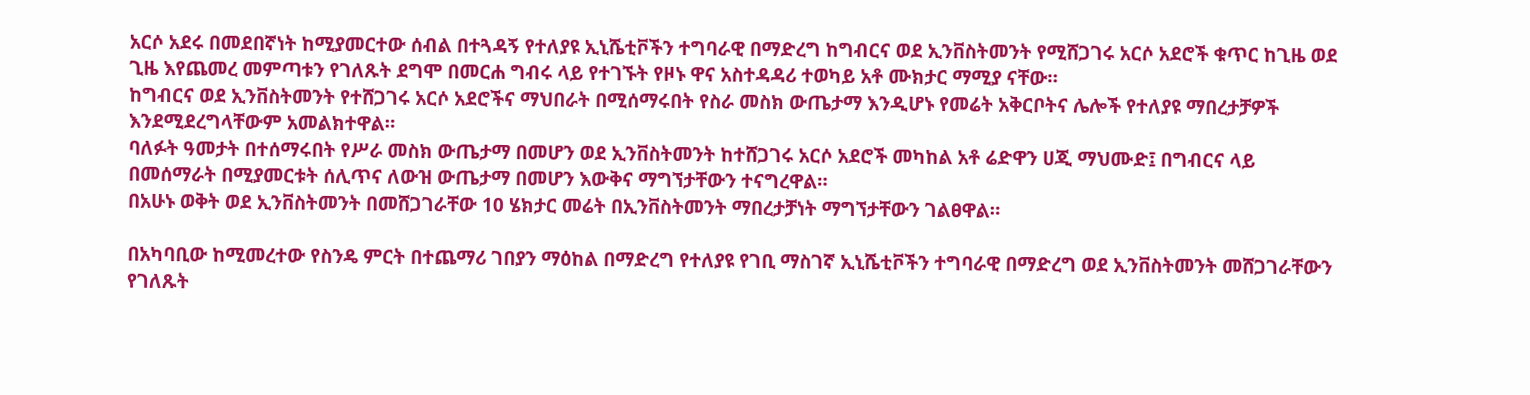አርሶ አደሩ በመደበኛነት ከሚያመርተው ሰብል በተጓዳኝ የተለያዩ ኢኒሼቲቮችን ተግባራዊ በማድረግ ከግብርና ወደ ኢንቨስትመንት የሚሸጋገሩ አርሶ አደሮች ቁጥር ከጊዜ ወደ ጊዜ እየጨመረ መምጣቱን የገለጹት ደግሞ በመርሐ ግብሩ ላይ የተገኙት የዞኑ ዋና አስተዳዳሪ ተወካይ አቶ ሙክታር ማሚያ ናቸው።
ከግብርና ወደ ኢንቨስትመንት የተሸጋገሩ አርሶ አደሮችና ማህበራት በሚሰማሩበት የስራ መስክ ውጤታማ እንዲሆኑ የመሬት አቅርቦትና ሌሎች የተለያዩ ማበረታቻዎች እንደሚደረግላቸውም አመልክተዋል።
ባለፉት ዓመታት በተሰማሩበት የሥራ መስክ ውጤታማ በመሆን ወደ ኢንቨስትመንት ከተሸጋገሩ አርሶ አደሮች መካከል አቶ ሬድዋን ሀጂ ማህሙድ፤ በግብርና ላይ በመሰማራት በሚያመርቱት ሰሊጥና ለውዝ ውጤታማ በመሆን እውቅና ማግኘታቸውን ተናግረዋል።
በአሁኑ ወቅት ወደ ኢንቨስትመንት በመሸጋገራቸው 10 ሄክታር መሬት በኢንቨስትመንት ማበረታቻነት ማግኘታቸውን ገልፀዋል።

በአካባቢው ከሚመረተው የስንዴ ምርት በተጨማሪ ገበያን ማዕከል በማድረግ የተለያዩ የገቢ ማስገኛ ኢኒሼቲቮችን ተግባራዊ በማድረግ ወደ ኢንቨስትመንት መሸጋገራቸውን የገለጹት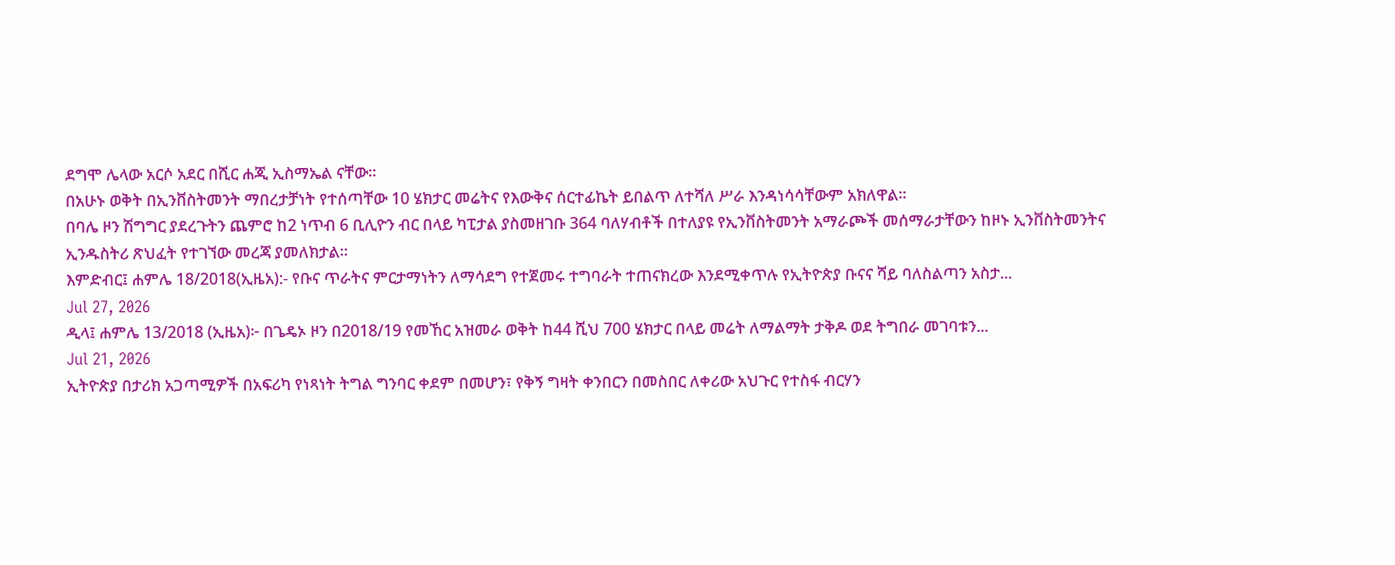ደግሞ ሌላው አርሶ አደር በሺር ሐጂ ኢስማኤል ናቸው።
በአሁኑ ወቅት በኢንቨስትመንት ማበረታቻነት የተሰጣቸው 10 ሄክታር መሬትና የእውቅና ሰርተፊኬት ይበልጥ ለተሻለ ሥራ እንዳነሳሳቸውም አክለዋል።
በባሌ ዞን ሽግግር ያደረጉትን ጨምሮ ከ2 ነጥብ 6 ቢሊዮን ብር በላይ ካፒታል ያስመዘገቡ 364 ባለሃብቶች በተለያዩ የኢንቨስትመንት አማራጮች መሰማራታቸውን ከዞኑ ኢንቨስትመንትና ኢንዱስትሪ ጽህፈት የተገኘው መረጃ ያመለክታል።
እምድብር፤ ሐምሌ 18/2018(ኢዜአ):- የቡና ጥራትና ምርታማነትን ለማሳደግ የተጀመሩ ተግባራት ተጠናክረው እንደሚቀጥሉ የኢትዮጵያ ቡናና ሻይ ባለስልጣን አስታ...
Jul 27, 2026
ዲላ፤ ሐምሌ 13/2018 (ኢዜአ)፦ በጌዴኦ ዞን በ2018/19 የመኸር አዝመራ ወቅት ከ44 ሺህ 700 ሄክታር በላይ መሬት ለማልማት ታቅዶ ወደ ትግበራ መገባቱን...
Jul 21, 2026
ኢትዮጵያ በታሪክ አጋጣሚዎች በአፍሪካ የነጻነት ትግል ግንባር ቀደም በመሆን፣ የቅኝ ግዛት ቀንበርን በመስበር ለቀሪው አህጉር የተስፋ ብርሃን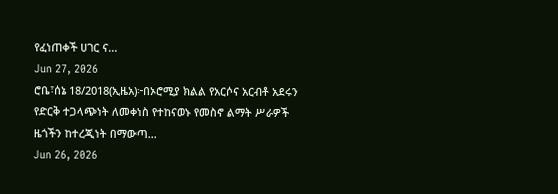የፈነጠቀች ሀገር ና...
Jun 27, 2026
ሮቤ፣ሰኔ 18/2018(ኢዜአ)፦በኦሮሚያ ክልል የአርሶና አርብቶ አደሩን የድርቅ ተጋላጭነት ለመቀነስ የተከናወኑ የመስኖ ልማት ሥራዎች ዜጎችን ከተረጂነት በማውጣ...
Jun 26, 2026